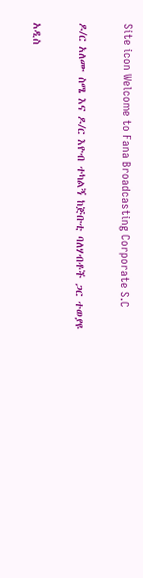Site icon Welcome to Fana Broadcasting Corporate S.C

ዶ/ር አለሙ ስሜ እና ዶ/ር እዮብ ተካልኝ ከጅቡቲ ባለሃብቶች ጋር ተወያዩ

አዲስ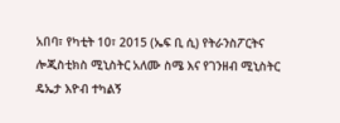አበባ፣ የካቲት 10፣ 2015 (ኤፍ ቢ ሲ) የትራንስፖርትና ሎጂስቲክስ ሚኒስትር አለሙ ስሜ እና የገንዘብ ሚኒስትር ዴኤታ እዮብ ተካልኝ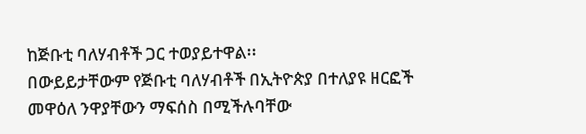ከጅቡቲ ባለሃብቶች ጋር ተወያይተዋል፡፡
በውይይታቸውም የጅቡቲ ባለሃብቶች በኢትዮጵያ በተለያዩ ዘርፎች መዋዕለ ንዋያቸውን ማፍሰስ በሚችሉባቸው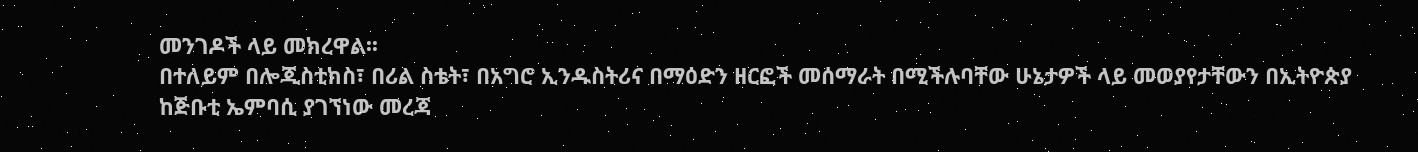መንገዶች ላይ መክረዋል፡፡
በተለይም በሎጂስቲክስ፣ በሪል ስቴት፣ በአግሮ ኢንዱስትሪና በማዕድን ዘርፎች መሰማራት በሚችሉባቸው ሁኔታዎች ላይ መወያየታቸውን በኢትዮጵያ ከጅቡቲ ኤምባሲ ያገኘነው መረጃ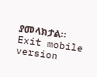ያመላክታል፡፡
Exit mobile version